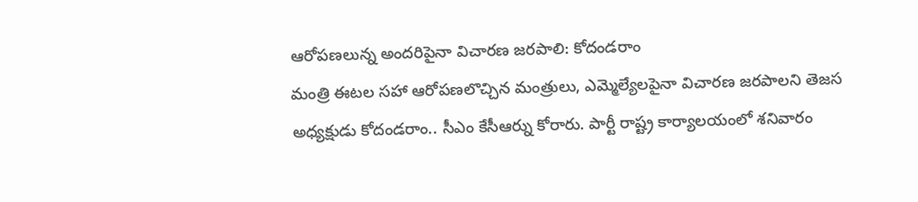ఆరోపణలున్న అందరిపైనా విచారణ జరపాలి: కోదండరాం
మంత్రి ఈటల సహా ఆరోపణలొచ్చిన మంత్రులు, ఎమ్మెల్యేలపైనా విచారణ జరపాలని తెజస అధ్యక్షుడు కోదండరాం.. సీఎం కేసీఆర్ను కోరారు. పార్టీ రాష్ట్ర కార్యాలయంలో శనివారం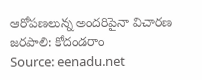ఆరోపణలున్న అందరిపైనా విచారణ జరపాలి: కోదండరాం
Source: eenadu.net